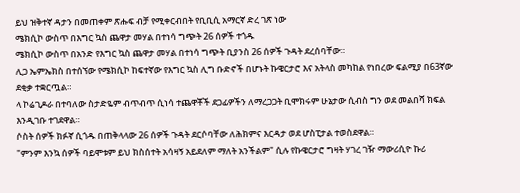ይህ ዝቅተኛ ዳታን በመጠቀም ጽሑፍ ብቻ የሚቀርብበት የቢቢሲ አማርኛ ድረ ገጽ ነው
ሜክሲኮ ውስጥ በእግር ኳስ ጨዋታ መሃል በተነሳ ግጭት 26 ሰዎች ተጎዱ
ሜክሲኮ ውስጥ በአንድ የእግር ኳስ ጨዋታ መሃል በተነሳ ግጭት ቢያንስ 26 ሰዎች ጉዳት ደረሰባቸው።
ሊጋ ኤምኤክስ በተሰኘው የሜክሲኮ ከፍተኛው የእግር ኳስ ሊግ ቡድኖች በሆኑት ኩዌርታሮ እና አትላስ መካከል የነበረው ፍልሚያ በ63ኛው ደቂቃ ተቋርጧል።
ላ ኮሬጊዶራ በተባለው ስታድዬም ብጥብጥ ሲነሳ ተጨዋቾች ደጋፊዎችን ለማረጋጋት ቢሞክሩም ሁኔታው ሲብስ ግን ወደ መልበሻ ክፍል እንዲገቡ ተገደዋል።
ሶስት ሰዎች ክፉኛ ሲጎዱ በጠቅላላው 26 ሰዎች ጉዳት ደርሶባቸው ለሕክምና እርዳታ ወደ ሆስፒታል ተወስደዋል።
"ምንም እንኳ ሰዎች ባይሞቱም ይህ ክስሰተት አሳዛኝ አይደለም ማለት አንችልም" ሲሉ የኩዌርታሮ ግዛት ሃገረ ገዥ ማውሪሲዮ ኩሪ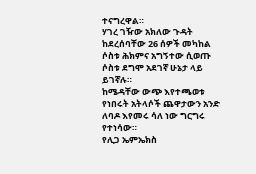ተናግረዋል።
ሃገረ ገዥው አክለው ጉዳት ከደረሰባቸው 26 ሰዎች መካከል ሶስቱ ሕክምና አግኝተው ሲወጡ ሶስቱ ደግሞ አደገኛ ሁኔታ ላይ ይገኛሉ።
ከሜዳቸው ውጭ እየተጫወቱ የነበሩት አትላሶች ጨዋታውን አንድ ለባዶ እየመሩ ሳለ ነው ግርግሩ የተነሳው።
የሊጋ ኤምኤክስ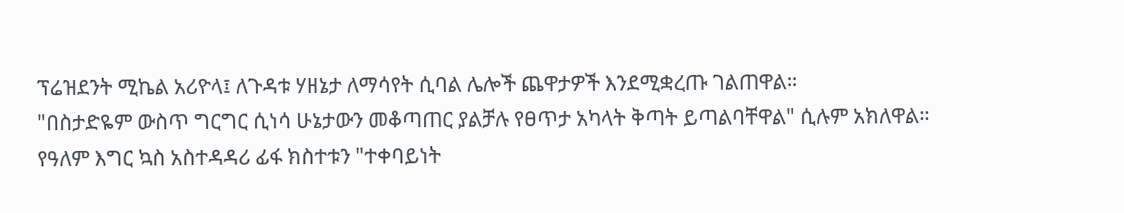ፕሬዝደንት ሚኬል አሪዮላ፤ ለጉዳቱ ሃዘኔታ ለማሳየት ሲባል ሌሎች ጨዋታዎች እንደሚቋረጡ ገልጠዋል።
"በስታድዬም ውስጥ ግርግር ሲነሳ ሁኔታውን መቆጣጠር ያልቻሉ የፀጥታ አካላት ቅጣት ይጣልባቸዋል" ሲሉም አክለዋል።
የዓለም እግር ኳስ አስተዳዳሪ ፊፋ ክስተቱን "ተቀባይነት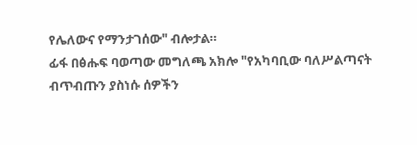የሌለውና የማንታገሰው" ብሎታል።
ፊፋ በፅሑፍ ባወጣው መግለጫ አክሎ "የአካባቢው ባለሥልጣናት ብጥብጡን ያስነሱ ሰዎችን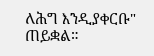ለሕግ እንዲያቀርቡ" ጠይቋል።